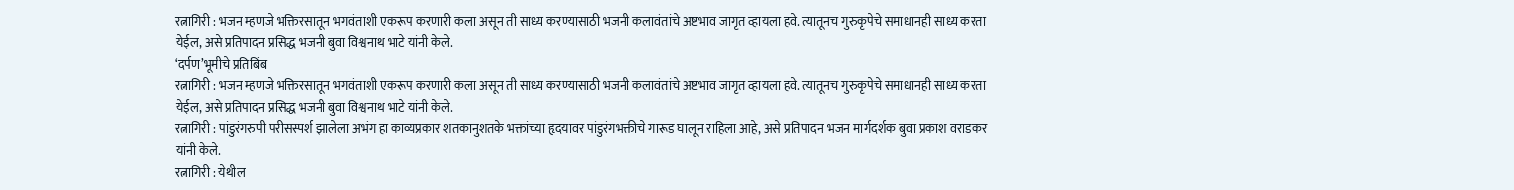रत्नागिरी : भजन म्हणजे भक्तिरसातून भगवंताशी एकरूप करणारी कला असून ती साध्य करण्यासाठी भजनी कलावंतांचे अष्टभाव जागृत व्हायला हवे. त्यातूनच गुरुकृपेचे समाधानही साध्य करता येईल, असे प्रतिपादन प्रसिद्ध भजनी बुवा विश्वनाथ भाटे यांनी केले.
‘दर्पण’भूमीचे प्रतिबिंब
रत्नागिरी : भजन म्हणजे भक्तिरसातून भगवंताशी एकरूप करणारी कला असून ती साध्य करण्यासाठी भजनी कलावंतांचे अष्टभाव जागृत व्हायला हवे. त्यातूनच गुरुकृपेचे समाधानही साध्य करता येईल, असे प्रतिपादन प्रसिद्ध भजनी बुवा विश्वनाथ भाटे यांनी केले.
रत्नागिरी : पांडुरंगरुपी परीसस्पर्श झालेला अभंग हा काव्यप्रकार शतकानुशतके भक्तांच्या हृदयावर पांडुरंगभक्तीचे गारूड घालून राहिला आहे, असे प्रतिपादन भजन मार्गदर्शक बुवा प्रकाश वराडकर यांनी केले.
रत्नागिरी : येथील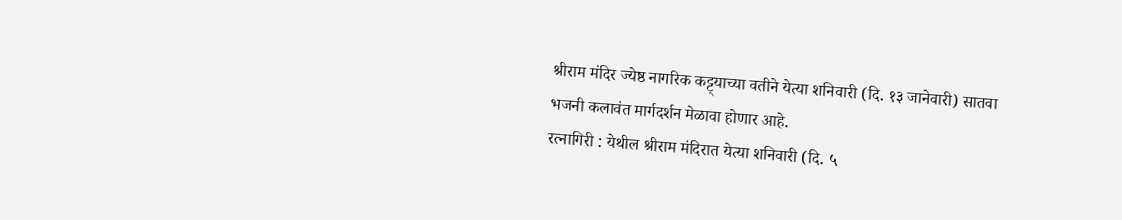श्रीराम मंदिर ज्येष्ठ नागरिक कट्ट्याच्या वतीने येत्या शनिवारी (दि. १३ जानेवारी) सातवा भजनी कलावंत मार्गदर्शन मेळावा होणार आहे.
रत्नागिरी : येथील श्रीराम मंदिरात येत्या शनिवारी (दि. ५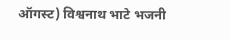ऑगस्ट) विश्वनाथ भाटे भजनी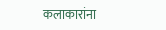कलाकारांना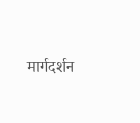मार्गदर्शन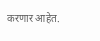करणार आहेत.